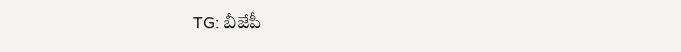TG: బీజేపీ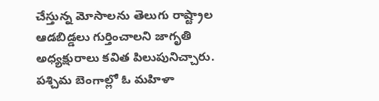చేస్తున్న మోసాలను తెలుగు రాష్ట్రాల ఆడబిడ్డలు గుర్తించాలని జాగృతి అధ్యక్షురాలు కవిత పిలుపునిచ్చారు. పశ్చిమ బెంగాల్లో ఓ మహిళా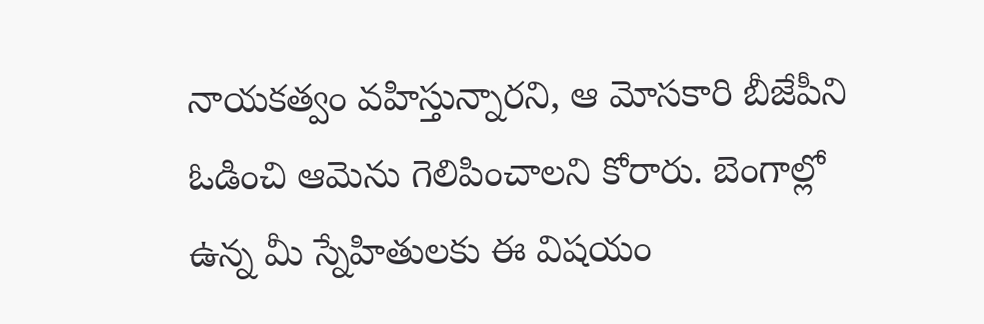నాయకత్వం వహిస్తున్నారని, ఆ మోసకారి బీజేపీని ఓడించి ఆమెను గెలిపించాలని కోరారు. బెంగాల్లో ఉన్న మీ స్నేహితులకు ఈ విషయం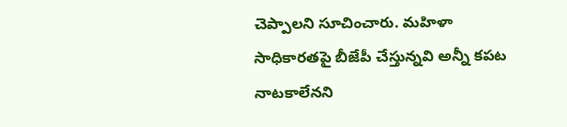చెప్పాలని సూచించారు. మహిళా సాధికారతపై బీజేపీ చేస్తున్నవి అన్నీ కపట నాటకాలేనని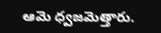ఆమె ధ్వజమెత్తారు.